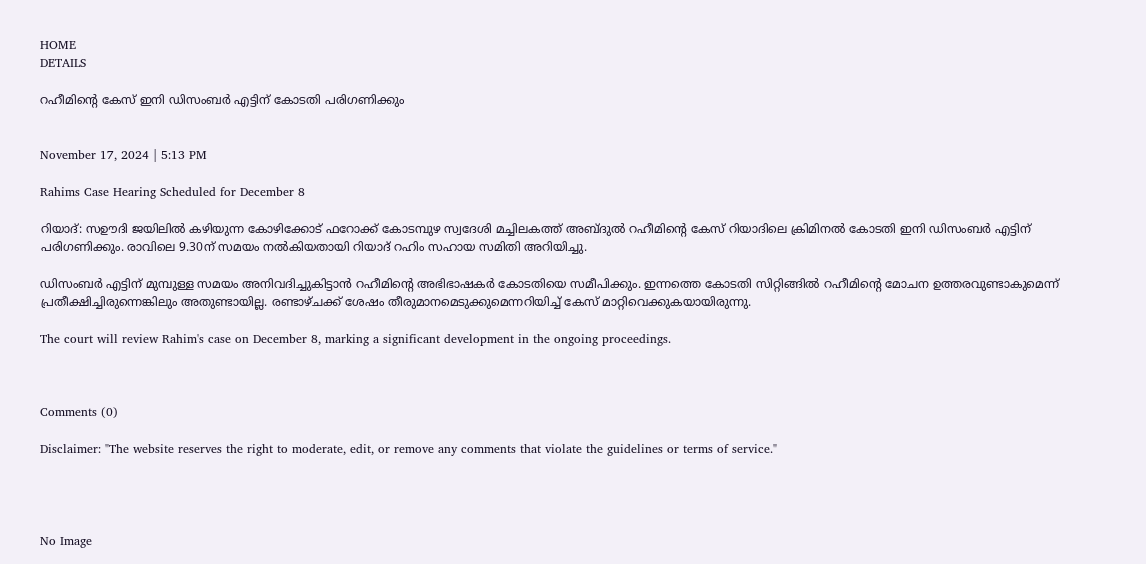HOME
DETAILS

റഹീമിന്റെ കേസ് ഇനി ഡിസംബര്‍ എട്ടിന് കോടതി പരിഗണിക്കും


November 17, 2024 | 5:13 PM

Rahims Case Hearing Scheduled for December 8

റിയാദ്: സഊദി ജയിലില്‍ കഴിയുന്ന കോഴിക്കോട് ഫറോക്ക് കോടമ്പുഴ സ്വദേശി മച്ചിലകത്ത് അബ്ദുല്‍ റഹീമിന്റെ കേസ് റിയാദിലെ ക്രിമിനല്‍ കോടതി ഇനി ഡിസംബര്‍ എട്ടിന് പരിഗണിക്കും. രാവിലെ 9.30ന് സമയം നല്‍കിയതായി റിയാദ് റഹിം സഹായ സമിതി അറിയിച്ചു.

ഡിസംബര്‍ എട്ടിന് മുമ്പുള്ള സമയം അനിവദിച്ചുകിട്ടാന്‍ റഹീമിന്റെ അഭിഭാഷകര്‍ കോടതിയെ സമീപിക്കും. ഇന്നത്തെ കോടതി സിറ്റിങ്ങില്‍ റഹീമിന്റെ മോചന ഉത്തരവുണ്ടാകുമെന്ന് പ്രതീക്ഷിച്ചിരുന്നെങ്കിലും അതുണ്ടായില്ല. രണ്ടാഴ്ചക്ക് ശേഷം തീരുമാനമെടുക്കുമെന്നറിയിച്ച് കേസ് മാറ്റിവെക്കുകയായിരുന്നു.

The court will review Rahim's case on December 8, marking a significant development in the ongoing proceedings.



Comments (0)

Disclaimer: "The website reserves the right to moderate, edit, or remove any comments that violate the guidelines or terms of service."




No Image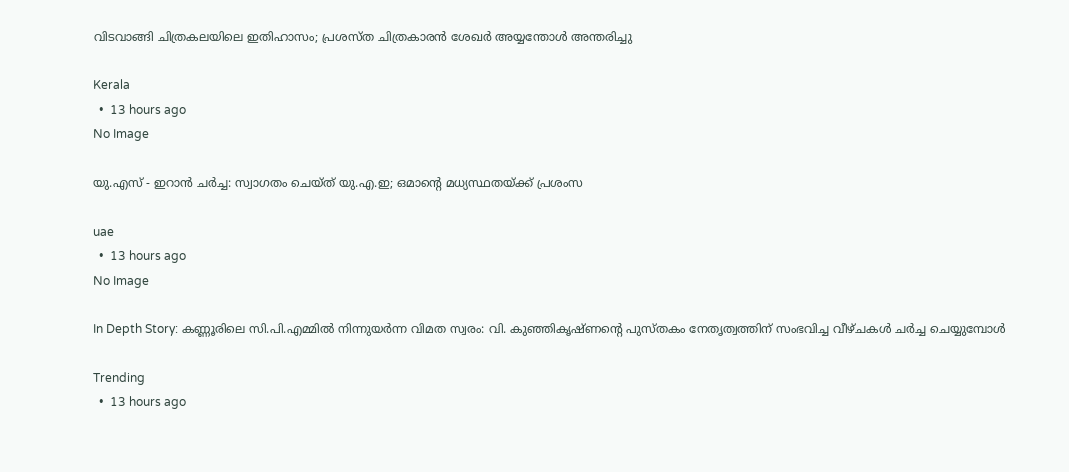വിടവാങ്ങി ചിത്രകലയിലെ ഇതിഹാസം; പ്രശസ്ത ചിത്രകാരന്‍ ശേഖര്‍ അയ്യന്തോള്‍ അന്തരിച്ചു

Kerala
  •  13 hours ago
No Image

യു.എസ് - ഇറാന്‍ ചര്‍ച്ച: സ്വാഗതം ചെയ്ത് യു.എ.ഇ; ഒമാന്റെ മധ്യസ്ഥതയ്ക്ക് പ്രശംസ

uae
  •  13 hours ago
No Image

In Depth Story: കണ്ണൂരിലെ സി.പി.എമ്മില്‍ നിന്നുയര്‍ന്ന വിമത സ്വരം: വി. കുഞ്ഞികൃഷ്ണന്റെ പുസ്തകം നേതൃത്വത്തിന് സംഭവിച്ച വീഴ്ചകള്‍ ചര്‍ച്ച ചെയ്യുമ്പോള്‍

Trending
  •  13 hours ago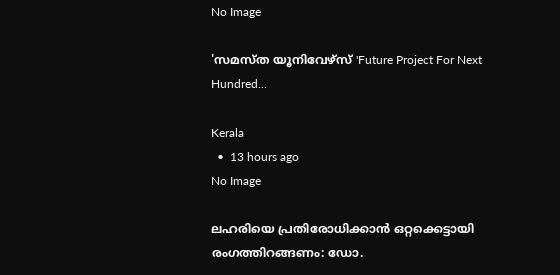No Image

'സമസ്ത യൂനിവേഴ്സ് 'Future Project For Next Hundred...

Kerala
  •  13 hours ago
No Image

ലഹരിയെ പ്രതിരോധിക്കാൻ ഒറ്റക്കെട്ടായി രംഗത്തിറങ്ങണം: ഡോ.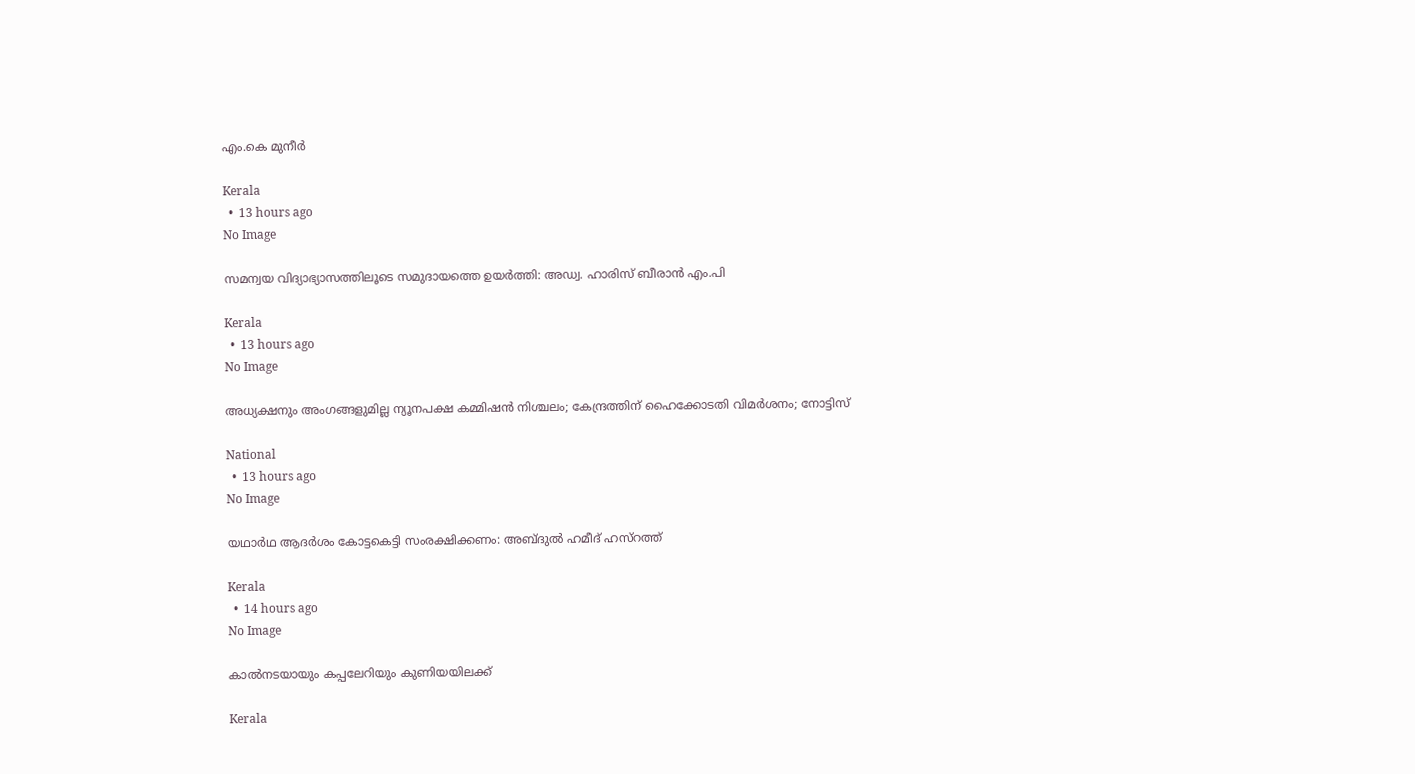എം.കെ മുനീർ

Kerala
  •  13 hours ago
No Image

സമന്വയ വിദ്യാഭ്യാസത്തിലൂടെ സമുദായത്തെ ഉയർത്തി: അഡ്വ. ഹാരിസ് ബീരാൻ എം.പി

Kerala
  •  13 hours ago
No Image

അധ്യക്ഷനും അംഗങ്ങളുമില്ല ന്യൂനപക്ഷ കമ്മിഷൻ നിശ്ചലം; കേന്ദ്രത്തിന് ഹൈക്കോടതി വിമർശനം; നോട്ടിസ്

National
  •  13 hours ago
No Image

യഥാർഥ ആദർശം കോട്ടകെട്ടി സംരക്ഷിക്കണം: അബ്ദുല്‍ ഹമീദ് ഹസ്റത്ത്

Kerala
  •  14 hours ago
No Image

കാൽനടയായും കപ്പലേറിയും കുണിയയിലക്ക്

Kerala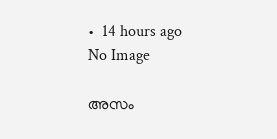•  14 hours ago
No Image

അസം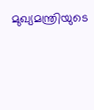മുഖ്യമന്ത്രിയുടെ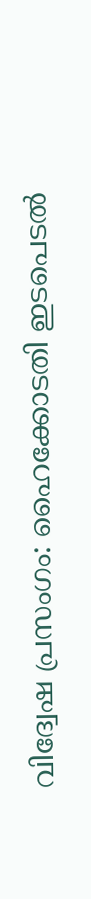വിദ്വേഷ പ്രസംഗം: ഹൈക്കോടതി ഇടപെടല്‍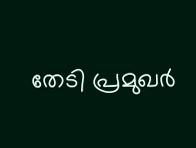തേടി പ്രമുഖര്‍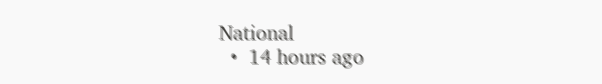National
  •  14 hours ago